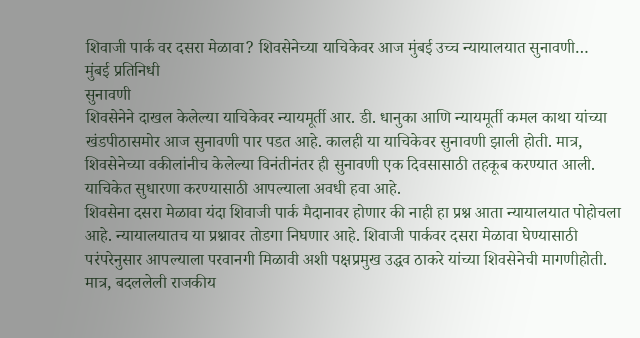शिवाजी पार्क वर दसरा मेळावा? शिवसेनेच्या याचिकेवर आज मुंबई उच्च न्यायालयात सुनावणी…
मुंबई प्रतिनिधी
सुनावणी
शिवसेनेने दाखल केलेल्या याचिकेवर न्यायमूर्ती आर. डी. धानुका आणि न्यायमूर्ती कमल काथा यांच्या खंडपीठासमोर आज सुनावणी पार पडत आहे. कालही या याचिकेवर सुनावणी झाली होती. मात्र, शिवसेनेच्या वकीलांनीच केलेल्या विनंतीनंतर ही सुनावणी एक दिवसासाठी तहकूब करण्यात आली. याचिकेत सुधारणा करण्यासाठी आपल्याला अवधी हवा आहे.
शिवसेना दसरा मेळावा यंदा शिवाजी पार्क मैदानावर होणार की नाही हा प्रश्न आता न्यायालयात पोहोचला आहे. न्यायालयातच या प्रश्नावर तोडगा निघणार आहे. शिवाजी पार्कवर दसरा मेळावा घेण्यासाठी परंपरेनुसार आपल्याला परवानगी मिळावी अशी पक्षप्रमुख उद्धव ठाकरे यांच्या शिवसेनेची मागणीहोती. मात्र, बदललेली राजकीय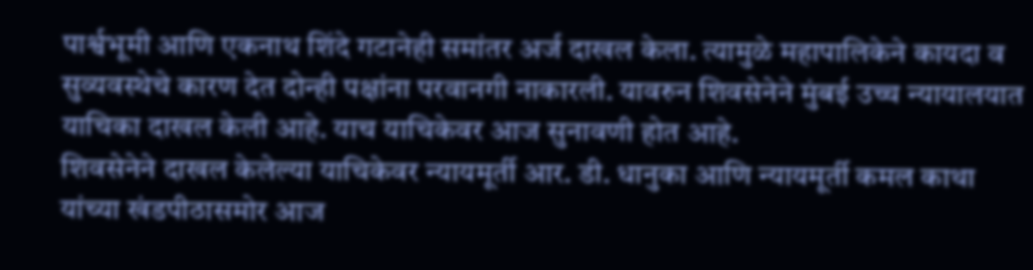पार्श्वभूमी आणि एकनाथ शिंदे गटानेही समांतर अर्ज दाखल केला. त्यामुळे महापालिकेने कायदा व सुव्यवस्थेचे कारण देत दोन्ही पक्षांना परवानगी नाकारली. यावरुन शिवसेनेने मुंबई उच्च न्यायालयात याचिका दाखल केली आहे. याच याचिकेवर आज सुनावणी होत आहे.
शिवसेनेने दाखल केलेल्या याचिकेवर न्यायमूर्ती आर. डी. धानुका आणि न्यायमूर्ती कमल काथा यांच्या खंडपीठासमोर आज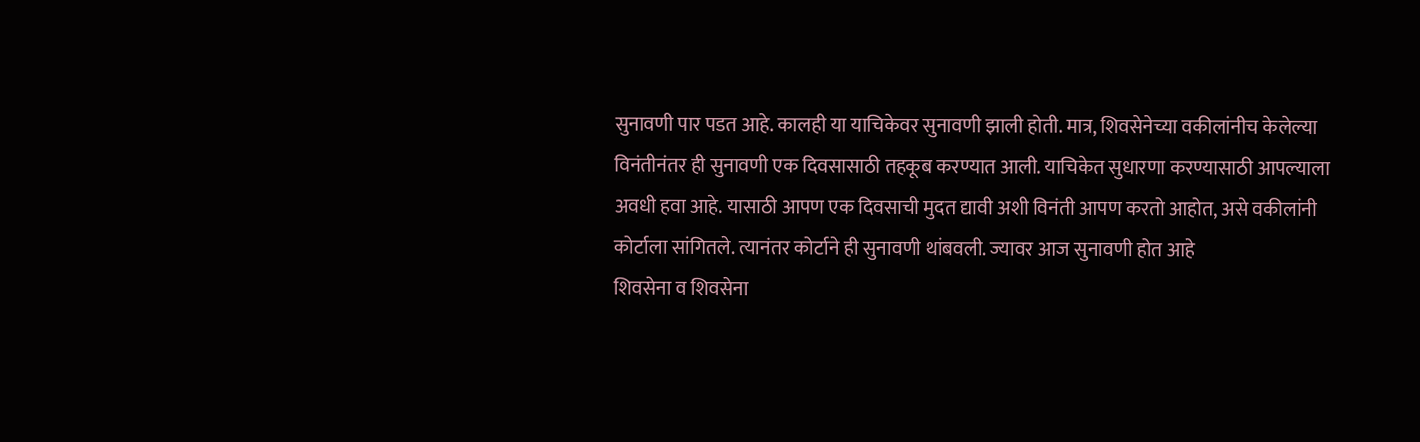सुनावणी पार पडत आहे. कालही या याचिकेवर सुनावणी झाली होती. मात्र, शिवसेनेच्या वकीलांनीच केलेल्या विनंतीनंतर ही सुनावणी एक दिवसासाठी तहकूब करण्यात आली. याचिकेत सुधारणा करण्यासाठी आपल्याला अवधी हवा आहे. यासाठी आपण एक दिवसाची मुदत द्यावी अशी विनंती आपण करतो आहोत, असे वकीलांनी कोर्टाला सांगितले. त्यानंतर कोर्टाने ही सुनावणी थांबवली. ज्यावर आज सुनावणी होत आहे
शिवसेना व शिवसेना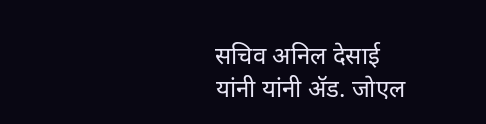सचिव अनिल देसाई यांनी यांनी ॲड. जोएल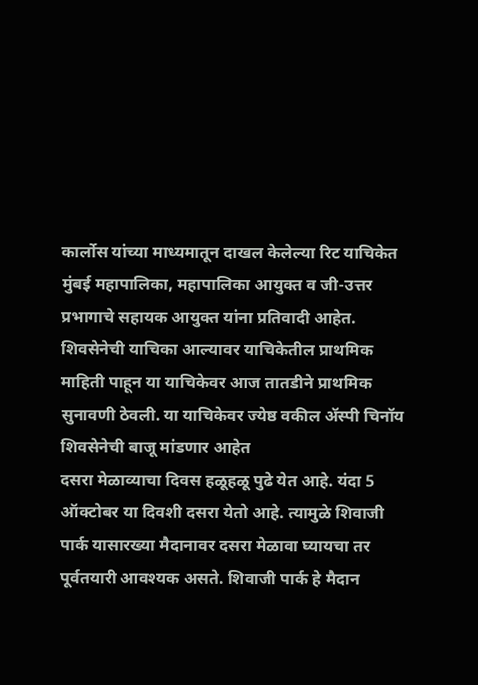कार्लोस यांच्या माध्यमातून दाखल केलेल्या रिट याचिकेत मुंबई महापालिका, महापालिका आयुक्त व जी-उत्तर प्रभागाचे सहायक आयुक्त यांना प्रतिवादी आहेत. शिवसेनेची याचिका आल्यावर याचिकेतील प्राथमिक माहिती पाहून या याचिकेवर आज तातडीने प्राथमिक सुनावणी ठेवली. या याचिकेवर ज्येष्ठ वकील ॲस्पी चिनॉय शिवसेनेची बाजू मांडणार आहेत
दसरा मेळाव्याचा दिवस हळूहळू पुढे येत आहे. यंदा 5 ऑक्टोबर या दिवशी दसरा येतो आहे. त्यामुळे शिवाजी पार्क यासारख्या मैदानावर दसरा मेळावा घ्यायचा तर पूर्वतयारी आवश्यक असते. शिवाजी पार्क हे मैदान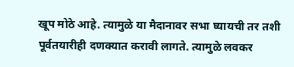खूप मोठे आहे. त्यामुळे या मैदानावर सभा घ्यायची तर तशी पूर्वतयारीही दणक्यात करावी लागते. त्यामुळे लवकर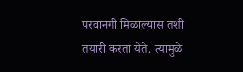परवानगी मिळाल्यास तशी तयारी करता येते. त्यामुळे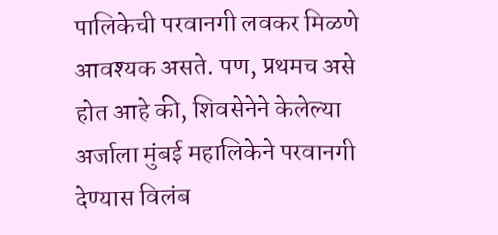पालिकेची परवानगी लवकर मिळणे आवश्यक असते. पण, प्रथमच असे होत आहे की, शिवसेनेने केलेल्या अर्जाला मुंबई महालिकेने परवानगी देण्यास विलंब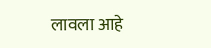लावला आहे